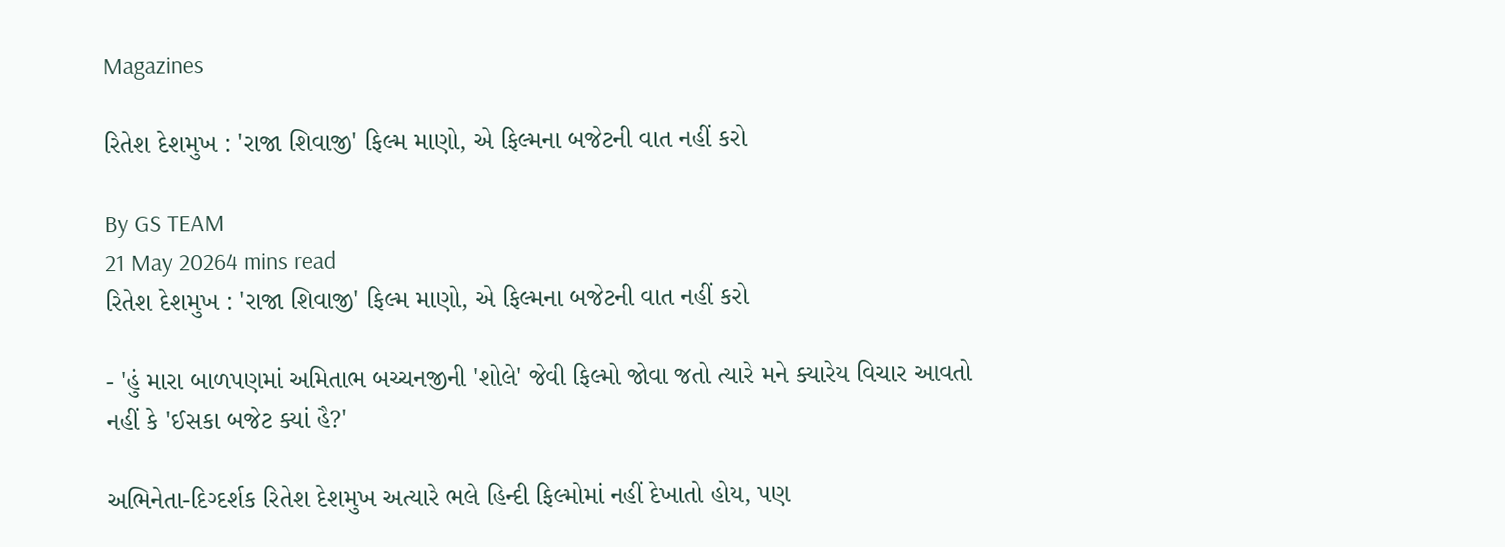Magazines

રિતેશ દેશમુખ : 'રાજા શિવાજી' ફિલ્મ માણો, એ ફિલ્મના બજેટની વાત નહીં કરો

By GS TEAM
21 May 20264 mins read
રિતેશ દેશમુખ : 'રાજા શિવાજી' ફિલ્મ માણો, એ ફિલ્મના બજેટની વાત નહીં કરો

- 'હું મારા બાળપણમાં અમિતાભ બચ્ચનજીની 'શોલે' જેવી ફિલ્મો જોવા જતો ત્યારે મને ક્યારેય વિચાર આવતો નહીં કે 'ઈસકા બજેટ ક્યાં હૈ?'

અભિનેતા-દિગ્દર્શક રિતેશ દેશમુખ અત્યારે ભલે હિન્દી ફિલ્મોમાં નહીં દેખાતો હોય, પણ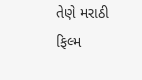તેણે મરાઠી ફિલ્મ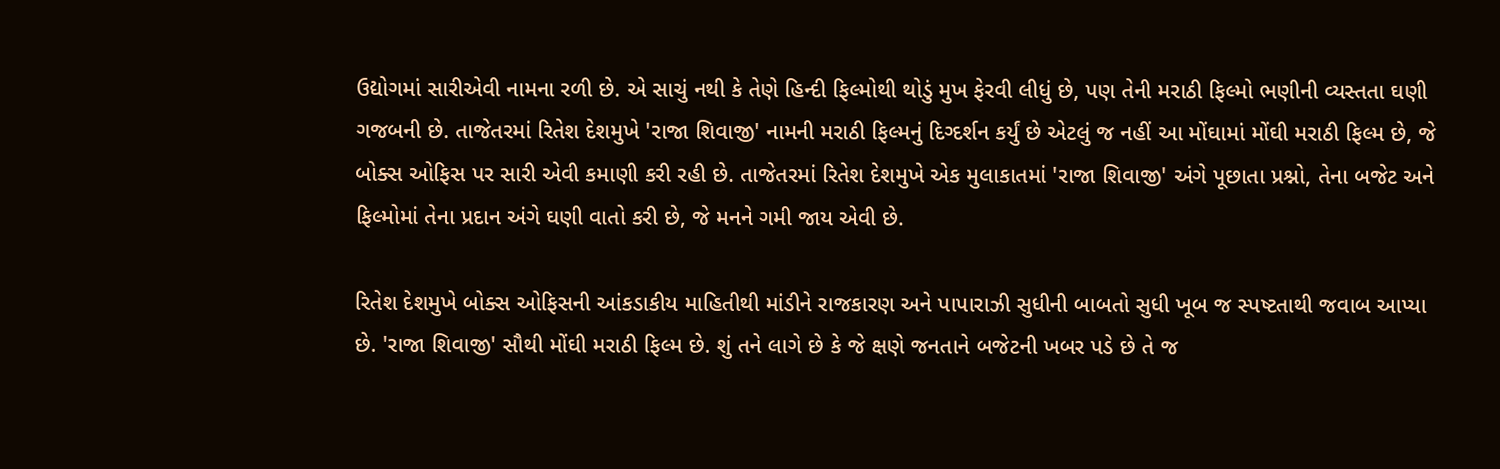ઉદ્યોગમાં સારીએવી નામના રળી છે. એ સાચું નથી કે તેણે હિન્દી ફિલ્મોથી થોડું મુખ ફેરવી લીધું છે, પણ તેની મરાઠી ફિલ્મો ભણીની વ્યસ્તતા ઘણી ગજબની છે. તાજેતરમાં રિતેશ દેશમુખે 'રાજા શિવાજી' નામની મરાઠી ફિલ્મનું દિગ્દર્શન કર્યું છે એટલું જ નહીં આ મોંઘામાં મોંઘી મરાઠી ફિલ્મ છે, જે બોક્સ ઓફિસ પર સારી એવી કમાણી કરી રહી છે. તાજેતરમાં રિતેશ દેશમુખે એક મુલાકાતમાં 'રાજા શિવાજી' અંગે પૂછાતા પ્રશ્નો, તેના બજેટ અને ફિલ્મોમાં તેના પ્રદાન અંગે ઘણી વાતો કરી છે, જે મનને ગમી જાય એવી છે.

રિતેશ દેશમુખે બોક્સ ઓફિસની આંકડાકીય માહિતીથી માંડીને રાજકારણ અને પાપારાઝી સુધીની બાબતો સુધી ખૂબ જ સ્પષ્ટતાથી જવાબ આપ્યા છે. 'રાજા શિવાજી' સૌથી મોંઘી મરાઠી ફિલ્મ છે. શું તને લાગે છે કે જે ક્ષણે જનતાને બજેટની ખબર પડે છે તે જ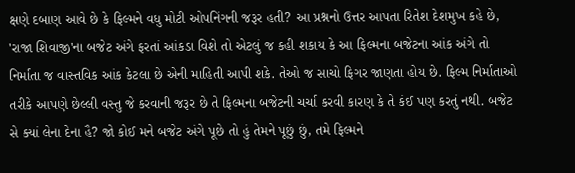ક્ષણે દબાણ આવે છે કે ફિલ્મને વધુ મોટી ઓપનિંગની જરૂર હતી? આ પ્રશ્નનો ઉત્તર આપતા રિતેશ દેશમુખ કહે છે, 'રાજા શિવાજી'ના બજેટ અંગે ફરતાં આંકડા વિશે તો એટલું જ કહી શકાય કે આ ફિલ્મના બજેટના આંક અંગે તો નિર્માતા જ વાસ્તવિક આંક કેટલા છે એની માહિતી આપી શકે. તેઓ જ સાચો ફિગર જાણતા હોય છે. ફિલ્મ નિર્માતાઓ તરીકે આપણે છેલ્લી વસ્તુ જે કરવાની જરૂર છે તે ફિલ્મના બજેટની ચર્ચા કરવી કારણ કે તે કંઈ પણ કરતું નથી. બજેટ સે ક્યાં લેના દેના હૈ? જો કોઈ મને બજેટ અંગે પૂછે તો હું તેમને પૂછું છું, તમે ફિલ્મને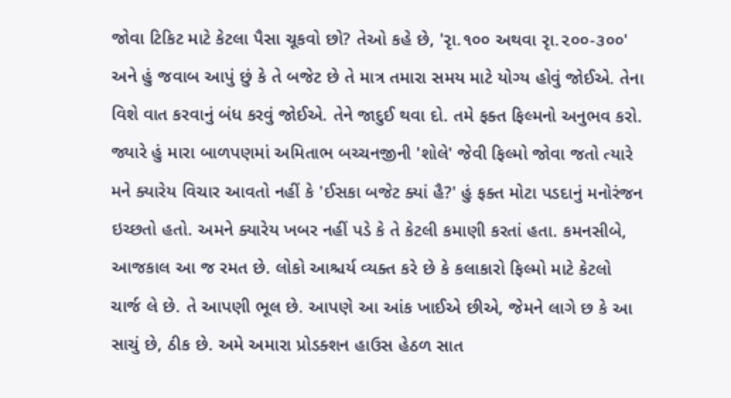જોવા ટિકિટ માટે કેટલા પૈસા ચૂકવો છો? તેઓ કહે છે, 'રૃા.૧૦૦ અથવા રૃા.૨૦૦-૩૦૦' અને હું જવાબ આપું છું કે તે બજેટ છે તે માત્ર તમારા સમય માટે યોગ્ય હોવું જોઈએ. તેના વિશે વાત કરવાનું બંધ કરવું જોઈએ. તેને જાદુઈ થવા દો. તમે ફક્ત ફિલ્મનો અનુભવ કરો. જ્યારે હું મારા બાળપણમાં અમિતાભ બચ્ચનજીની 'શોલે' જેવી ફિલ્મો જોવા જતો ત્યારે મને ક્યારેય વિચાર આવતો નહીં કે 'ઈસકા બજેટ ક્યાં હૈ?' હું ફક્ત મોટા પડદાનું મનોરંજન ઇચ્છતો હતો. અમને ક્યારેય ખબર નહીં પડે કે તે કેટલી કમાણી કરતાં હતા. કમનસીબે, આજકાલ આ જ રમત છે. લોકો આશ્ચર્ય વ્યક્ત કરે છે કે કલાકારો ફિલ્મો માટે કેટલો ચાર્જ લે છે. તે આપણી ભૂલ છે. આપણે આ આંક ખાઈએ છીએ, જેમને લાગે છ કે આ સાચું છે, ઠીક છે. અમે અમારા પ્રોડક્શન હાઉસ હેઠળ સાત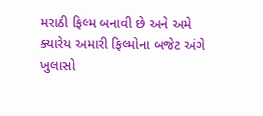મરાઠી ફિલ્મ બનાવી છે અને અમે ક્યારેય અમારી ફિલ્મોના બજેટ અંગે ખુલાસો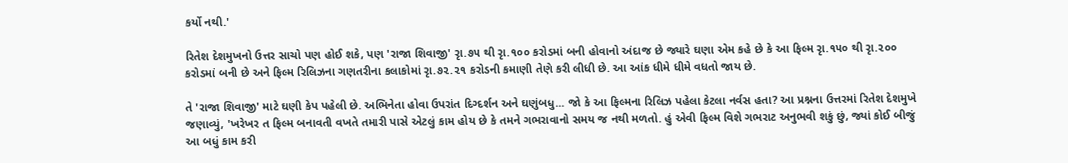કર્યો નથી.'

રિતેશ દેશમુખનો ઉત્તર સાચો પણ હોઈ શકે, પણ 'રાજા શિવાજી' રૃા.૭૫ થી રૃા.૧૦૦ કરોડમાં બની હોવાનો અંદાજ છે જ્યારે ઘણા એમ કહે છે કે આ ફિલ્મ રૃા.૧૫૦ થી રૃા.૨૦૦ કરોડમાં બની છે અને ફિલ્મ રિલિઝના ગણતરીના કલાકોમાં રૃા.૭૨.૨૧ કરોડની કમાણી તેણે કરી લીધી છે. આ આંક ધીમે ધીમે વધતો જાય છે.

તે 'રાજા શિવાજી' માટે ઘણી કેપ પહેલી છે. અભિનેતા હોવા ઉપરાંત દિગ્દર્શન અને ઘણુંબધુ... જો કે આ ફિલ્મના રિલિઝ પહેલા કેટલા નર્વસ હતા? આ પ્રશ્નના ઉત્તરમાં રિતેશ દેશમુખે જણાવ્યું, 'ખરેખર ત ફિલ્મ બનાવતી વખતે તમારી પાસે એટલું કામ હોય છે કે તમને ગભરાવાનો સમય જ નથી મળતો. હું એવી ફિલ્મ વિશે ગભરાટ અનુભવી શકું છું, જ્યાં કોઈ બીજું આ બધું કામ કરી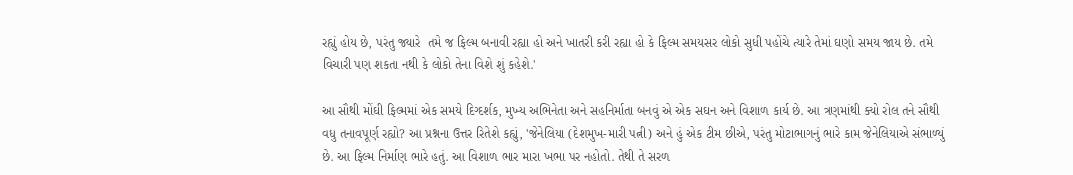રહ્યું હોય છે, પરંતુ જ્યારે  તમે જ ફિલ્મ બનાવી રહ્યા હો અને ખાતરી કરી રહ્યા હો કે ફિલ્મ સમયસર લોકો સુધી પહોંચે ત્યારે તેમાં ઘણો સમય જાય છે. તમે વિચારી પણ શકતા નથી કે લોકો તેના વિશે શું કહેશે.'

આ સૌથી મોંઘી ફિલ્મમાં એક સમયે દિગ્દર્શક, મુખ્ય અભિનેતા અને સહનિર્માતા બનવું એ એક સઘન અને વિશાળ કાર્ય છે. આ ત્રણમાંથી ક્યો રોલ તને સૌથી વધુ તનાવપૂર્ણ રહ્યો? આ પ્રશ્નના ઉત્તર રિતેશે કહ્યું, 'જેનેલિયા (દેશમુખ-મારી પત્ની) અને હું એક ટીમ છીએ, પરંતુ મોટાભાગનું ભારે કામ જેનેલિયાએ સંભાળ્યું છે. આ ફિલ્મ નિર્માણ ભારે હતું. આ વિશાળ ભાર મારા ખભા પર નહોતો. તેથી તે સરળ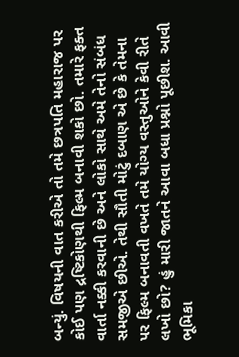બન્યું. વિષયની વાત કરીએ તો તમે છત્રપતિ મહારાજ પર કોઈ પણ દ્રષ્ટિકોણથી ફિલ્મ બનાવી શકો છો. તમારે ફક્ત વાર્તા નક્કી કરવાની છે અને લોકો સાથે અમે તેનો સંબંધ સમજીએ છીએ. તેથી સૌતી મોટું દબાણ એ છે કે તેમના પર ફિલ્મ બનાવતી વખતે તમે યોગ્ય વસ્તુઓને કેવી રીતે લખો છો? હું મારી જાતને આવા બધા પ્રશ્નો પૂછીશ. આવી ભૂમિકા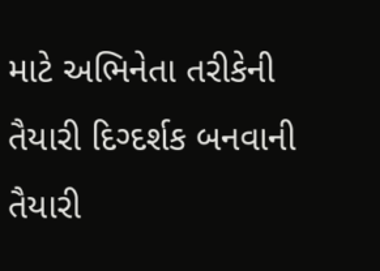માટે અભિનેતા તરીકેની તૈયારી દિગ્દર્શક બનવાની તૈયારી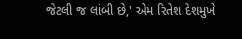જેટલી જ લાંબી છે,' એમ રિતેશ દેશમુખે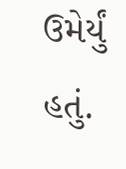ઉમેર્યું હતું.